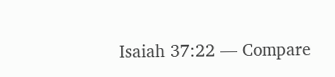Isaiah 37:22 — Compare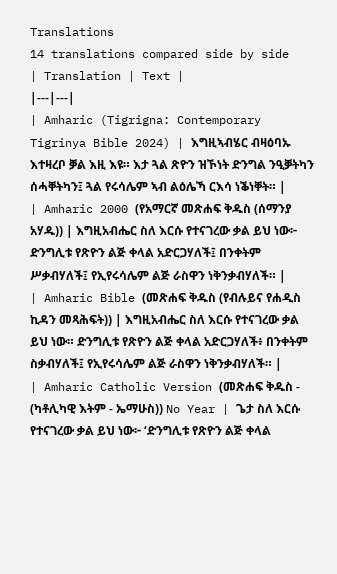Translations
14 translations compared side by side
| Translation | Text |
|---|---|
| Amharic (Tigrigna: Contemporary Tigrinya Bible 2024) | እግዚኣብሄር ብዛዕባኡ እተዛረቦ ቓል እዚ እዩ። እታ ጓል ጽዮን ዝኾነት ድንግል ንዒቓትካን ሰሓቐትካን፤ ጓል የሩሳሌም ኣብ ልዕሌኻ ርእሳ ነቕነቐት። |
| Amharic 2000 (የአማርኛ መጽሐፍ ቅዱስ (ሰማንያ አሃዱ)) | እግዚአብሔር ስለ እርሱ የተናገረው ቃል ይህ ነው፦ ድንግሊቱ የጽዮን ልጅ ቀላል አድርጋሃለች፤ በንቀትም ሥቃብሃለች፤ የኢየሩሳሌም ልጅ ራስዋን ነቅንቃብሃለች። |
| Amharic Bible (መጽሐፍ ቅዱስ (የብሉይና የሐዲስ ኪዳን መጻሕፍት)) | እግዚአብሔር ስለ እርሱ የተናገረው ቃል ይህ ነው። ድንግሊቱ የጽዮን ልጅ ቀላል አድርጋሃለች፥ በንቀትም ስቃብሃለች፤ የኢየሩሳሌም ልጅ ራስዋን ነቅንቃብሃለች። |
| Amharic Catholic Version (መጽሐፍ ቅዱስ - (ካቶሊካዊ እትም - ኤማሁስ)) No Year | ጌታ ስለ እርሱ የተናገረው ቃል ይህ ነው፦ ‘ድንግሊቱ የጽዮን ልጅ ቀላል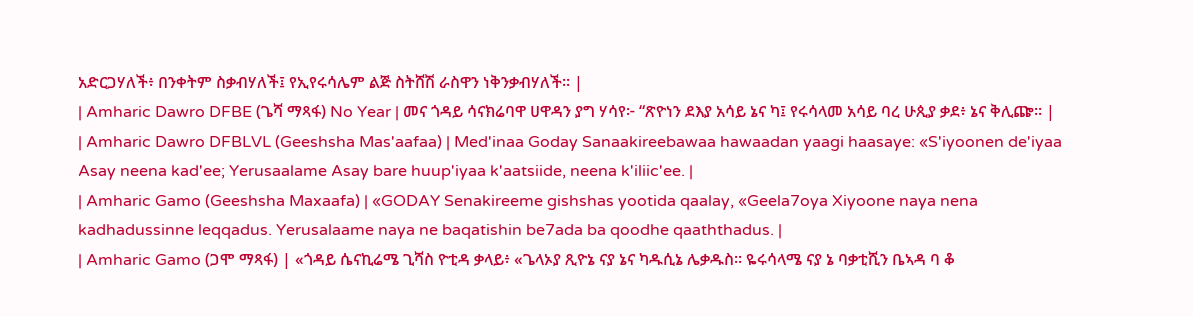አድርጋሃለች፥ በንቀትም ስቃብሃለች፤ የኢየሩሳሌም ልጅ ስትሸሽ ራስዋን ነቅንቃብሃለች። |
| Amharic Dawro DFBE (ጌሻ ማጻፋ) No Year | መና ጎዳይ ሳናክሬባዋ ሀዋዳን ያግ ሃሳየ፦ “ጽዮነን ደእያ አሳይ ኔና ካ፤ የሩሳላመ አሳይ ባረ ሁጲያ ቃደ፥ ኔና ቅሊጬ። |
| Amharic Dawro DFBLVL (Geeshsha Mas'aafaa) | Med'inaa Goday Sanaakireebawaa hawaadan yaagi haasaye: «S'iyoonen de'iyaa Asay neena kad'ee; Yerusaalame Asay bare huup'iyaa k'aatsiide, neena k'iliic'ee. |
| Amharic Gamo (Geeshsha Maxaafa) | «GODAY Senakireeme gishshas yootida qaalay, «Geela7oya Xiyoone naya nena kadhadussinne leqqadus. Yerusalaame naya ne baqatishin be7ada ba qoodhe qaaththadus. |
| Amharic Gamo (ጋሞ ማጻፋ) | «ጎዳይ ሴናኪሬሜ ጊሻስ ዮቲዳ ቃላይ፥ «ጌላኦያ ጺዮኔ ናያ ኔና ካዱሲኔ ሌቃዱስ። ዬሩሳላሜ ናያ ኔ ባቃቲሺን ቤኣዳ ባ ቆ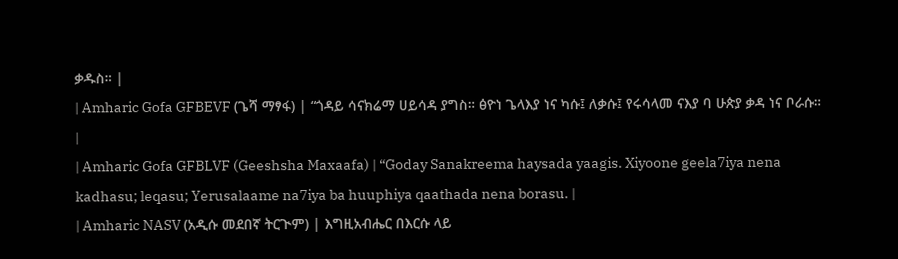ቃዱስ። |
| Amharic Gofa GFBEVF (ጌሻ ማፃፋ) | “ጎዳይ ሳናክሬማ ሀይሳዳ ያግስ። ፅዮነ ጌላእያ ነና ካሱ፤ ለቃሱ፤ የሩሳላመ ናእያ ባ ሁጵያ ቃዳ ነና ቦራሱ። |
| Amharic Gofa GFBLVF (Geeshsha Maxaafa) | “Goday Sanakreema haysada yaagis. Xiyoone geela7iya nena kadhasu; leqasu; Yerusalaame na7iya ba huuphiya qaathada nena borasu. |
| Amharic NASV (አዲሱ መደበኛ ትርጒም) | እግዚአብሔር በእርሱ ላይ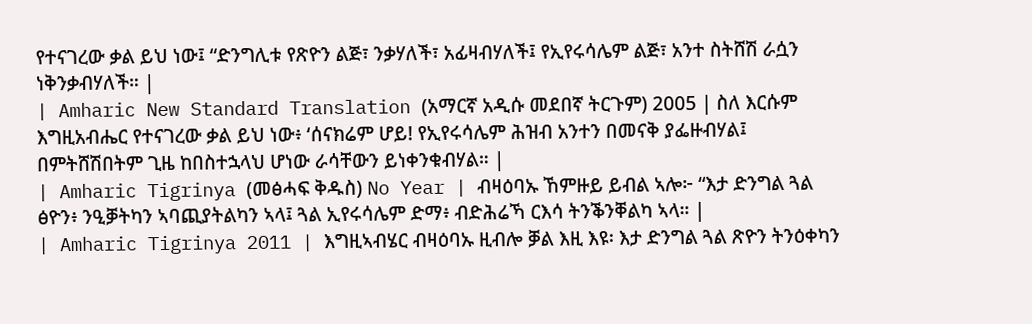የተናገረው ቃል ይህ ነው፤ “ድንግሊቱ የጽዮን ልጅ፣ ንቃሃለች፣ አፊዛብሃለች፤ የኢየሩሳሌም ልጅ፣ አንተ ስትሸሽ ራሷን ነቅንቃብሃለች። |
| Amharic New Standard Translation (አማርኛ አዲሱ መደበኛ ትርጉም) 2005 | ስለ እርሱም እግዚአብሔር የተናገረው ቃል ይህ ነው፥ ‘ሰናክሬም ሆይ! የኢየሩሳሌም ሕዝብ አንተን በመናቅ ያፌዙብሃል፤ በምትሸሽበትም ጊዜ ከበስተኋላህ ሆነው ራሳቸውን ይነቀንቁብሃል። |
| Amharic Tigrinya (መፅሓፍ ቅዱስ) No Year | ብዛዕባኡ ኸምዙይ ይብል ኣሎ፦ “እታ ድንግል ጓል ፅዮን፥ ንዒቓትካን ኣባጪያትልካን ኣላ፤ ጓል ኢየሩሳሌም ድማ፥ ብድሕሬኻ ርእሳ ትንቕንቐልካ ኣላ። |
| Amharic Tigrinya 2011 | እግዚኣብሄር ብዛዕባኡ ዚብሎ ቓል እዚ እዩ፡ እታ ድንግል ጓል ጽዮን ትንዕቀካን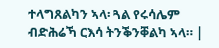ተላግጸልካን ኣላ፡ ጓል የሩሳሌም ብድሕሬኻ ርእሳ ትንቕንቐልካ ኣላ። |